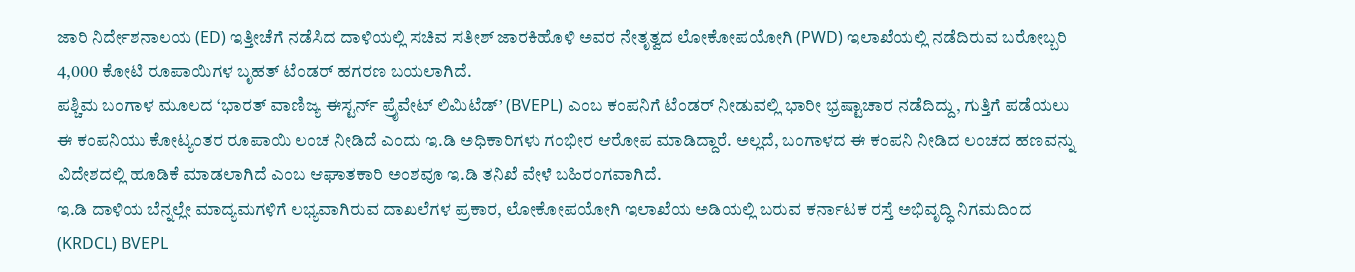ಜಾರಿ ನಿರ್ದೇಶನಾಲಯ (ED) ಇತ್ತೀಚೆಗೆ ನಡೆಸಿದ ದಾಳಿಯಲ್ಲಿ ಸಚಿವ ಸತೀಶ್ ಜಾರಕಿಹೊಳಿ ಅವರ ನೇತೃತ್ವದ ಲೋಕೋಪಯೋಗಿ (PWD) ಇಲಾಖೆಯಲ್ಲಿ ನಡೆದಿರುವ ಬರೋಬ್ಬರಿ 4,000 ಕೋಟಿ ರೂಪಾಯಿಗಳ ಬೃಹತ್ ಟೆಂಡರ್ ಹಗರಣ ಬಯಲಾಗಿದೆ.
ಪಶ್ಚಿಮ ಬಂಗಾಳ ಮೂಲದ ‘ಭಾರತ್ ವಾಣಿಜ್ಯ ಈಸ್ಟರ್ನ್ ಪ್ರೈವೇಟ್ ಲಿಮಿಟೆಡ್’ (BVEPL) ಎಂಬ ಕಂಪನಿಗೆ ಟೆಂಡರ್ ನೀಡುವಲ್ಲಿ ಭಾರೀ ಭ್ರಷ್ಟಾಚಾರ ನಡೆದಿದ್ದು, ಗುತ್ತಿಗೆ ಪಡೆಯಲು ಈ ಕಂಪನಿಯು ಕೋಟ್ಯಂತರ ರೂಪಾಯಿ ಲಂಚ ನೀಡಿದೆ ಎಂದು ಇ.ಡಿ ಅಧಿಕಾರಿಗಳು ಗಂಭೀರ ಆರೋಪ ಮಾಡಿದ್ದಾರೆ. ಅಲ್ಲದೆ, ಬಂಗಾಳದ ಈ ಕಂಪನಿ ನೀಡಿದ ಲಂಚದ ಹಣವನ್ನು ವಿದೇಶದಲ್ಲಿ ಹೂಡಿಕೆ ಮಾಡಲಾಗಿದೆ ಎಂಬ ಆಘಾತಕಾರಿ ಅಂಶವೂ ಇ.ಡಿ ತನಿಖೆ ವೇಳೆ ಬಹಿರಂಗವಾಗಿದೆ.
ಇ.ಡಿ ದಾಳಿಯ ಬೆನ್ನಲ್ಲೇ ಮಾದ್ಯಮಗಳಿಗೆ ಲಭ್ಯವಾಗಿರುವ ದಾಖಲೆಗಳ ಪ್ರಕಾರ, ಲೋಕೋಪಯೋಗಿ ಇಲಾಖೆಯ ಅಡಿಯಲ್ಲಿ ಬರುವ ಕರ್ನಾಟಕ ರಸ್ತೆ ಅಭಿವೃದ್ಧಿ ನಿಗಮದಿಂದ (KRDCL) BVEPL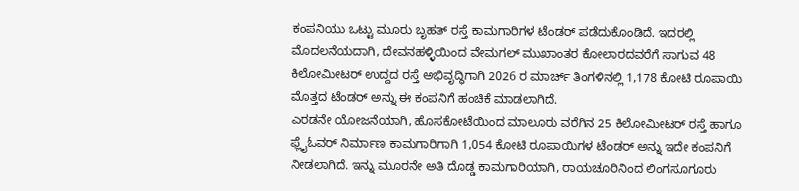ಕಂಪನಿಯು ಒಟ್ಟು ಮೂರು ಬೃಹತ್ ರಸ್ತೆ ಕಾಮಗಾರಿಗಳ ಟೆಂಡರ್ ಪಡೆದುಕೊಂಡಿದೆ. ಇದರಲ್ಲಿ ಮೊದಲನೆಯದಾಗಿ, ದೇವನಹಳ್ಳಿಯಿಂದ ವೇಮಗಲ್ ಮುಖಾಂತರ ಕೋಲಾರದವರೆಗೆ ಸಾಗುವ 48 ಕಿಲೋಮೀಟರ್ ಉದ್ದದ ರಸ್ತೆ ಅಭಿವೃದ್ಧಿಗಾಗಿ 2026 ರ ಮಾರ್ಚ್ ತಿಂಗಳಿನಲ್ಲಿ 1,178 ಕೋಟಿ ರೂಪಾಯಿ ಮೊತ್ತದ ಟೆಂಡರ್ ಅನ್ನು ಈ ಕಂಪನಿಗೆ ಹಂಚಿಕೆ ಮಾಡಲಾಗಿದೆ.
ಎರಡನೇ ಯೋಜನೆಯಾಗಿ, ಹೊಸಕೋಟೆಯಿಂದ ಮಾಲೂರು ವರೆಗಿನ 25 ಕಿಲೋಮೀಟರ್ ರಸ್ತೆ ಹಾಗೂ ಫ್ಲೈಓವರ್ ನಿರ್ಮಾಣ ಕಾಮಗಾರಿಗಾಗಿ 1,054 ಕೋಟಿ ರೂಪಾಯಿಗಳ ಟೆಂಡರ್ ಅನ್ನು ಇದೇ ಕಂಪನಿಗೆ ನೀಡಲಾಗಿದೆ. ಇನ್ನು ಮೂರನೇ ಅತಿ ದೊಡ್ಡ ಕಾಮಗಾರಿಯಾಗಿ, ರಾಯಚೂರಿನಿಂದ ಲಿಂಗಸೂಗೂರು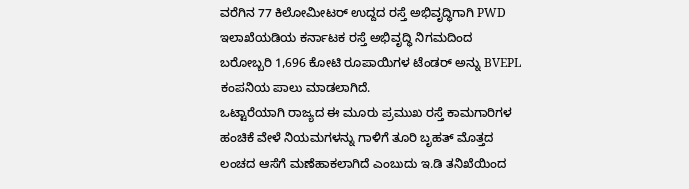ವರೆಗಿನ 77 ಕಿಲೋಮೀಟರ್ ಉದ್ದದ ರಸ್ತೆ ಅಭಿವೃದ್ಧಿಗಾಗಿ PWD ಇಲಾಖೆಯಡಿಯ ಕರ್ನಾಟಕ ರಸ್ತೆ ಅಭಿವೃದ್ಧಿ ನಿಗಮದಿಂದ ಬರೋಬ್ಬರಿ 1,696 ಕೋಟಿ ರೂಪಾಯಿಗಳ ಟೆಂಡರ್ ಅನ್ನು BVEPL ಕಂಪನಿಯ ಪಾಲು ಮಾಡಲಾಗಿದೆ.
ಒಟ್ಟಾರೆಯಾಗಿ ರಾಜ್ಯದ ಈ ಮೂರು ಪ್ರಮುಖ ರಸ್ತೆ ಕಾಮಗಾರಿಗಳ ಹಂಚಿಕೆ ವೇಳೆ ನಿಯಮಗಳನ್ನು ಗಾಳಿಗೆ ತೂರಿ ಬೃಹತ್ ಮೊತ್ತದ ಲಂಚದ ಆಸೆಗೆ ಮಣೆಹಾಕಲಾಗಿದೆ ಎಂಬುದು ಇ.ಡಿ ತನಿಖೆಯಿಂದ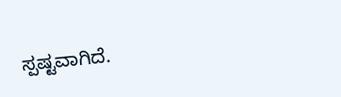ಸ್ಪಷ್ಟವಾಗಿದೆ.